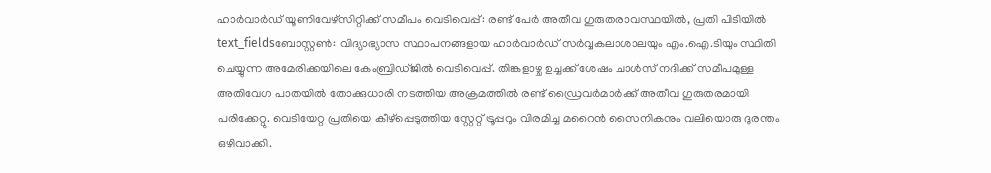ഹാർവാർഡ് യൂണിവേഴ്സിറ്റിക്ക് സമീപം വെടിവെപ്പ്: രണ്ട് പേർ അതീവ ഗുരുതരാവസ്ഥയിൽ, പ്രതി പിടിയിൽ
text_fieldsബോസ്റ്റൺ: വിദ്യാഭ്യാസ സ്ഥാപനങ്ങളായ ഹാർവാർഡ് സർവ്വകലാശാലയും എം.ഐ.ടിയും സ്ഥിതി ചെയ്യുന്ന അമേരിക്കയിലെ കേംബ്രിഡ്ജിൽ വെടിവെപ്പ്. തിങ്കളാഴ്ച ഉച്ചക്ക് ശേഷം ചാൾസ് നദിക്ക് സമീപമുള്ള അതിവേഗ പാതയിൽ തോക്കുധാരി നടത്തിയ അക്രമത്തിൽ രണ്ട് ഡ്രൈവർമാർക്ക് അതീവ ഗുരുതരമായി പരിക്കേറ്റു. വെടിയേറ്റ പ്രതിയെ കീഴ്പ്പെടുത്തിയ സ്റ്റേറ്റ് ട്രൂപ്പറും വിരമിച്ച മറൈൻ സൈനികനും വലിയൊരു ദുരന്തം ഒഴിവാക്കി.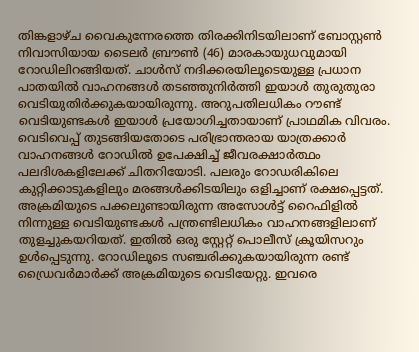തിങ്കളാഴ്ച വൈകുന്നേരത്തെ തിരക്കിനിടയിലാണ് ബോസ്റ്റൺ നിവാസിയായ ടൈലർ ബ്രൗൺ (46) മാരകായുധവുമായി റോഡിലിറങ്ങിയത്. ചാൾസ് നദിക്കരയിലൂടെയുള്ള പ്രധാന പാതയിൽ വാഹനങ്ങൾ തടഞ്ഞുനിർത്തി ഇയാൾ തുരുതുരാ വെടിയുതിർക്കുകയായിരുന്നു. അറുപതിലധികം റൗണ്ട് വെടിയുണ്ടകൾ ഇയാൾ പ്രയോഗിച്ചതായാണ് പ്രാഥമിക വിവരം. വെടിവെപ്പ് തുടങ്ങിയതോടെ പരിഭ്രാന്തരായ യാത്രക്കാർ വാഹനങ്ങൾ റോഡിൽ ഉപേക്ഷിച്ച് ജീവരക്ഷാർത്ഥം പലദിശകളിലേക്ക് ചിതറിയോടി. പലരും റോഡരികിലെ കുറ്റിക്കാടുകളിലും മരങ്ങൾക്കിടയിലും ഒളിച്ചാണ് രക്ഷപ്പെട്ടത്.
അക്രമിയുടെ പക്കലുണ്ടായിരുന്ന അസോൾട്ട് റൈഫിളിൽ നിന്നുള്ള വെടിയുണ്ടകൾ പന്ത്രണ്ടിലധികം വാഹനങ്ങളിലാണ് തുളച്ചുകയറിയത്. ഇതിൽ ഒരു സ്റ്റേറ്റ് പൊലീസ് ക്രൂയിസറും ഉൾപ്പെടുന്നു. റോഡിലൂടെ സഞ്ചരിക്കുകയായിരുന്ന രണ്ട് ഡ്രൈവർമാർക്ക് അക്രമിയുടെ വെടിയേറ്റു. ഇവരെ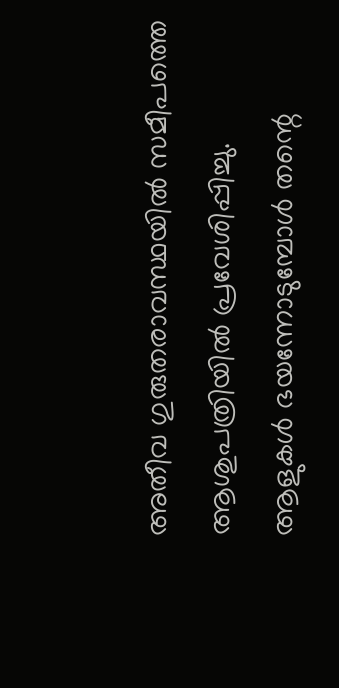അതീവ ഗുരുതരാവസ്ഥയിൽ സമീപത്തെ ആശുപത്രിയിൽ പ്രവേശിപ്പിച്ചു.
ആളുകൾ ഭയന്നോടുമ്പോൾ തന്റെ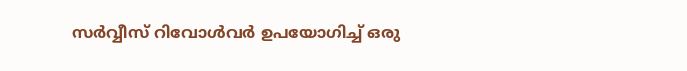സർവ്വീസ് റിവോൾവർ ഉപയോഗിച്ച് ഒരു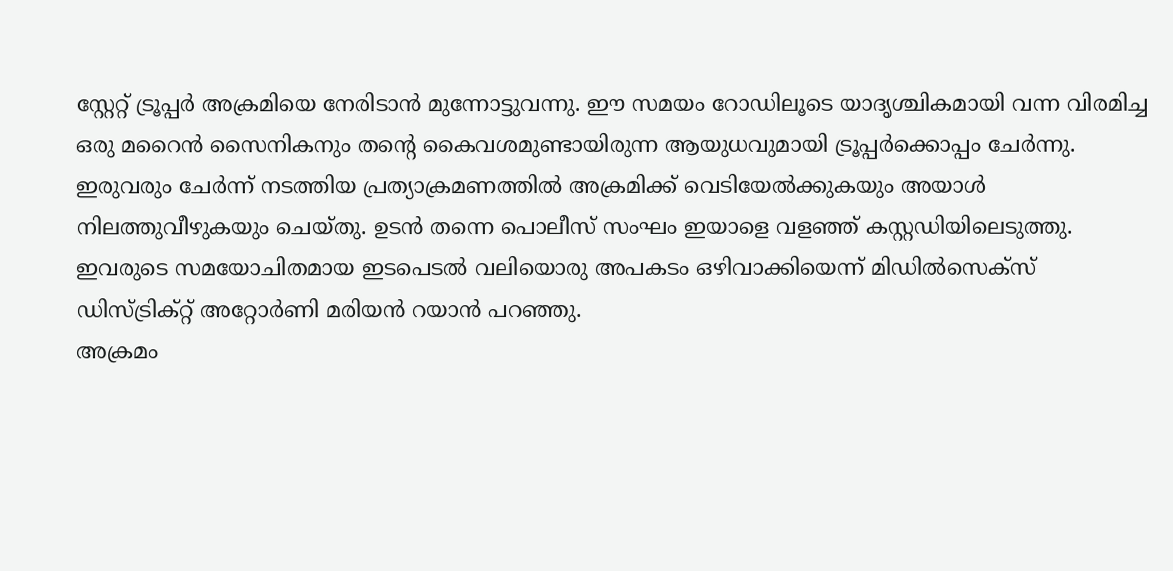സ്റ്റേറ്റ് ട്രൂപ്പർ അക്രമിയെ നേരിടാൻ മുന്നോട്ടുവന്നു. ഈ സമയം റോഡിലൂടെ യാദൃശ്ചികമായി വന്ന വിരമിച്ച ഒരു മറൈൻ സൈനികനും തന്റെ കൈവശമുണ്ടായിരുന്ന ആയുധവുമായി ട്രൂപ്പർക്കൊപ്പം ചേർന്നു. ഇരുവരും ചേർന്ന് നടത്തിയ പ്രത്യാക്രമണത്തിൽ അക്രമിക്ക് വെടിയേൽക്കുകയും അയാൾ നിലത്തുവീഴുകയും ചെയ്തു. ഉടൻ തന്നെ പൊലീസ് സംഘം ഇയാളെ വളഞ്ഞ് കസ്റ്റഡിയിലെടുത്തു. ഇവരുടെ സമയോചിതമായ ഇടപെടൽ വലിയൊരു അപകടം ഒഴിവാക്കിയെന്ന് മിഡിൽസെക്സ് ഡിസ്ട്രിക്റ്റ് അറ്റോർണി മരിയൻ റയാൻ പറഞ്ഞു.
അക്രമം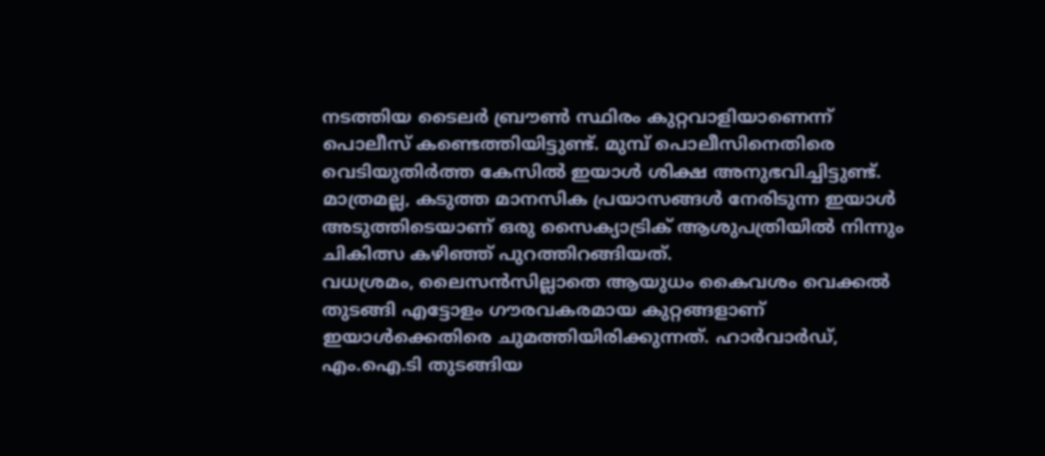നടത്തിയ ടൈലർ ബ്രൗൺ സ്ഥിരം കുറ്റവാളിയാണെന്ന് പൊലീസ് കണ്ടെത്തിയിട്ടുണ്ട്. മുമ്പ് പൊലീസിനെതിരെ വെടിയുതിർത്ത കേസിൽ ഇയാൾ ശിക്ഷ അനുഭവിച്ചിട്ടുണ്ട്. മാത്രമല്ല, കടുത്ത മാനസിക പ്രയാസങ്ങൾ നേരിടുന്ന ഇയാൾ അടുത്തിടെയാണ് ഒരു സൈക്യാട്രിക് ആശുപത്രിയിൽ നിന്നും ചികിത്സ കഴിഞ്ഞ് പുറത്തിറങ്ങിയത്.
വധശ്രമം, ലൈസൻസില്ലാതെ ആയുധം കൈവശം വെക്കൽ തുടങ്ങി എട്ടോളം ഗൗരവകരമായ കുറ്റങ്ങളാണ് ഇയാൾക്കെതിരെ ചുമത്തിയിരിക്കുന്നത്. ഹാർവാർഡ്, എം.ഐ.ടി തുടങ്ങിയ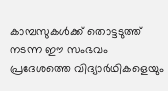കാമ്പസുകൾക്ക് തൊട്ടടുത്ത് നടന്ന ഈ സംഭവം പ്രദേശത്തെ വിദ്യാർഥികളെയും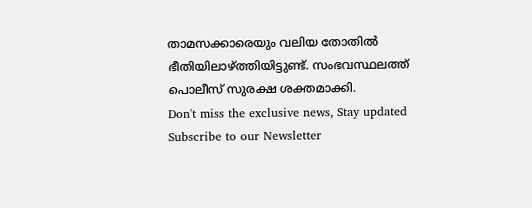താമസക്കാരെയും വലിയ തോതിൽ ഭീതിയിലാഴ്ത്തിയിട്ടുണ്ട്. സംഭവസ്ഥലത്ത് പൊലീസ് സുരക്ഷ ശക്തമാക്കി.
Don't miss the exclusive news, Stay updated
Subscribe to our Newsletter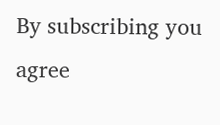By subscribing you agree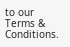to our Terms & Conditions.